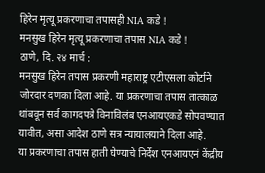हिरेन मृत्यू प्रकरणाचा तपासही NIA कडे !
मनसुख हिरेन मृत्यू प्रकरणाचा तपास NIA कडे !
ठाणे, दि. २४ मार्च :
मनसुख हिरेन तपास प्रकरणी महाराष्ट्र एटीएसला कोर्टाने जोरदार दणका दिला आहे. या प्रकरणाचा तपास तात्काळ थांबवून सर्व कागदपत्रे विनाविलंब एनआयएकडे सोपवण्यात यावीत, असा आदेश ठाणे सत्र न्यायालयाने दिला आहे.
या प्रकरणाचा तपास हाती घेण्याचे निर्देश एनआयएनं केंद्रीय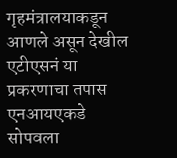गृहमंत्रालयाकडून आणले असून देखील एटीएसनं या प्रकरणाचा तपास एनआयएकडे सोपवला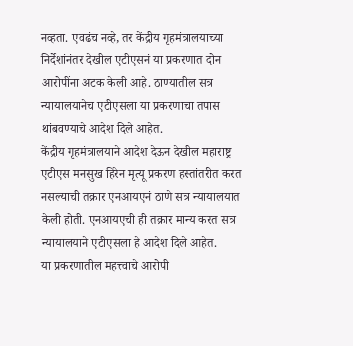नव्हता. एवढंच नव्हे, तर केंद्रीय गृहमंत्रालयाच्या निर्देशांनंतर देखील एटीएसनं या प्रकरणात दोन आरोपींना अटक केली आहे. ठाण्यातील सत्र न्यायालयानेच एटीएसला या प्रकरणाचा तपास थांबवण्याचे आदेश दिले आहेत.
केंद्रीय गृहमंत्रालयाने आदेश देऊन देखील महाराष्ट्र एटीएस मनसुख हिरेन मृत्यू प्रकरण हस्तांतरीत करत नसल्याची तक्रार एनआयएनं ठाणे सत्र न्यायालयात केली होती. एनआयएची ही तक्रार मान्य करत सत्र न्यायालयाने एटीएसला हे आदेश दिले आहेत.
या प्रकरणातील महत्त्वाचे आरोपी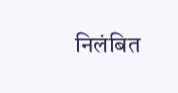निलंबित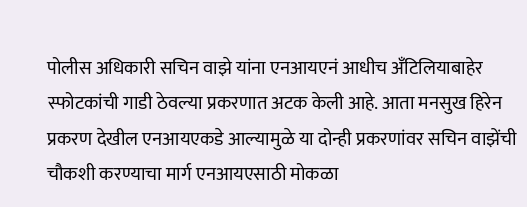पोलीस अधिकारी सचिन वाझे यांना एनआयएनं आधीच अँटिलियाबाहेर स्फोटकांची गाडी ठेवल्या प्रकरणात अटक केली आहे. आता मनसुख हिरेन प्रकरण देखील एनआयएकडे आल्यामुळे या दोन्ही प्रकरणांवर सचिन वाझेंची चौकशी करण्याचा मार्ग एनआयएसाठी मोकळा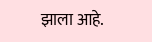झाला आहे.